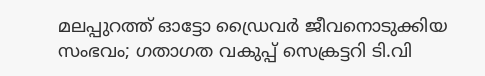മലപ്പുറത്ത് ഓട്ടോ ഡ്രൈവർ ജീവനൊടുക്കിയ സംഭവം; ഗതാഗത വകുപ്പ് സെക്രട്ടറി ടി.വി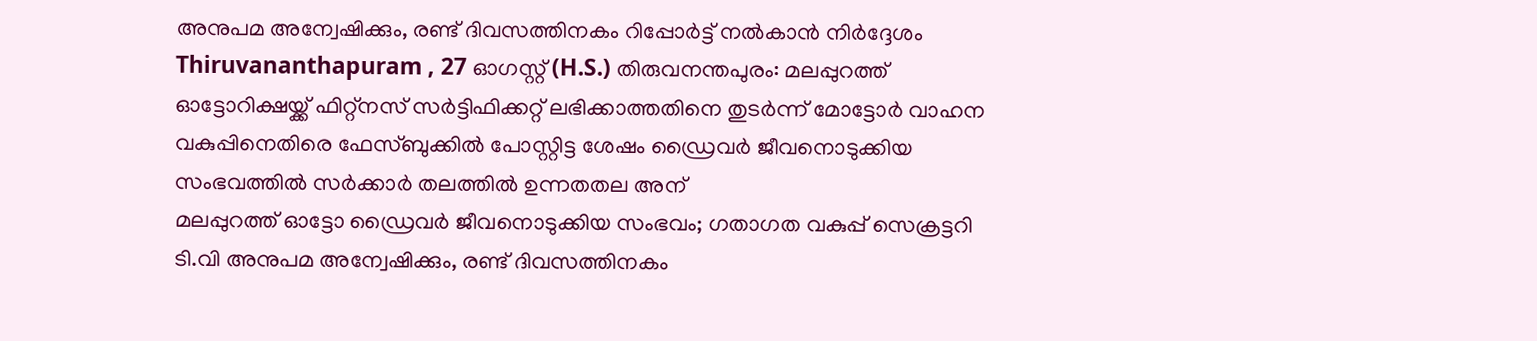അനുപമ അന്വേഷിക്കും, രണ്ട് ദിവസത്തിനകം റിപ്പോർട്ട് നൽകാൻ നിർദ്ദേശം
Thiruvananthapuram , 27 ഓഗസ്റ്റ് (H.S.) തിരുവനന്തപുരം: മലപ്പുറത്ത് ഓട്ടോറിക്ഷയ്ക്ക് ഫിറ്റ്നസ് സർട്ടിഫിക്കറ്റ് ലഭിക്കാത്തതിനെ തുടർന്ന് മോട്ടോർ വാഹന വകുപ്പിനെതിരെ ഫേസ്ബുക്കിൽ പോസ്റ്റിട്ട ശേഷം ഡ്രൈവർ ജീവനൊടുക്കിയ സംഭവത്തിൽ സർക്കാർ തലത്തിൽ ഉന്നതതല അന്
മലപ്പുറത്ത് ഓട്ടോ ഡ്രൈവർ ജീവനൊടുക്കിയ സംഭവം; ഗതാഗത വകുപ്പ് സെക്രട്ടറി ടി.വി അനുപമ അന്വേഷിക്കും, രണ്ട് ദിവസത്തിനകം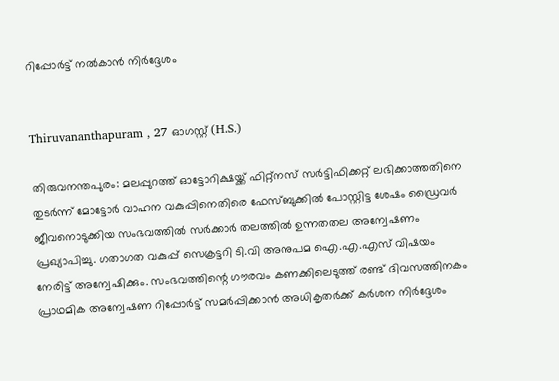റിപ്പോർട്ട് നൽകാൻ നിർദ്ദേശം


Thiruvananthapuram , 27 ഓഗസ്റ്റ് (H.S.)

തിരുവനന്തപുരം: മലപ്പുറത്ത് ഓട്ടോറിക്ഷയ്ക്ക് ഫിറ്റ്നസ് സർട്ടിഫിക്കറ്റ് ലഭിക്കാത്തതിനെ തുടർന്ന് മോട്ടോർ വാഹന വകുപ്പിനെതിരെ ഫേസ്ബുക്കിൽ പോസ്റ്റിട്ട ശേഷം ഡ്രൈവർ ജീവനൊടുക്കിയ സംഭവത്തിൽ സർക്കാർ തലത്തിൽ ഉന്നതതല അന്വേഷണം പ്രഖ്യാപിച്ചു. ഗതാഗത വകുപ്പ് സെക്രട്ടറി ടി.വി അനുപമ ഐ.എ.എസ് വിഷയം നേരിട്ട് അന്വേഷിക്കും. സംഭവത്തിന്റെ ഗൗരവം കണക്കിലെടുത്ത് രണ്ട് ദിവസത്തിനകം പ്രാഥമിക അന്വേഷണ റിപ്പോർട്ട് സമർപ്പിക്കാൻ അധികൃതർക്ക് കർശന നിർദ്ദേശം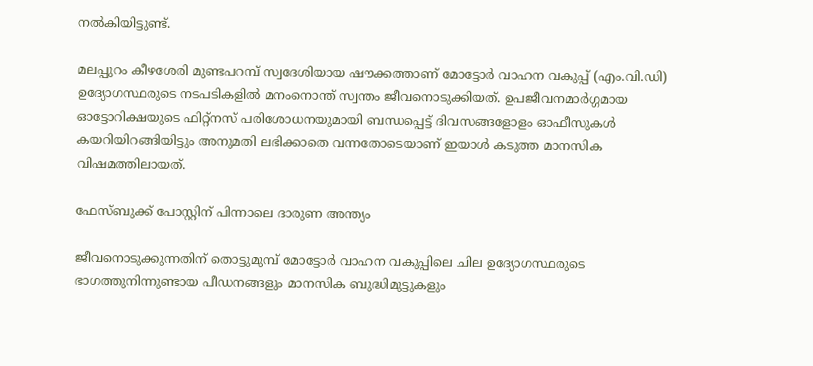നൽകിയിട്ടുണ്ട്.

മലപ്പുറം കീഴശേരി മുണ്ടപറമ്പ് സ്വദേശിയായ ഷൗക്കത്താണ് മോട്ടോർ വാഹന വകുപ്പ് (എം.വി.ഡി) ഉദ്യോഗസ്ഥരുടെ നടപടികളിൽ മനംനൊന്ത് സ്വന്തം ജീവനൊടുക്കിയത്. ഉപജീവനമാർഗ്ഗമായ ഓട്ടോറിക്ഷയുടെ ഫിറ്റ്നസ് പരിശോധനയുമായി ബന്ധപ്പെട്ട് ദിവസങ്ങളോളം ഓഫീസുകൾ കയറിയിറങ്ങിയിട്ടും അനുമതി ലഭിക്കാതെ വന്നതോടെയാണ് ഇയാൾ കടുത്ത മാനസിക വിഷമത്തിലായത്.

ഫേസ്ബുക്ക് പോസ്റ്റിന് പിന്നാലെ ദാരുണ അന്ത്യം

ജീവനൊടുക്കുന്നതിന് തൊട്ടുമുമ്പ് മോട്ടോർ വാഹന വകുപ്പിലെ ചില ഉദ്യോഗസ്ഥരുടെ ഭാഗത്തുനിന്നുണ്ടായ പീഡനങ്ങളും മാനസിക ബുദ്ധിമുട്ടുകളും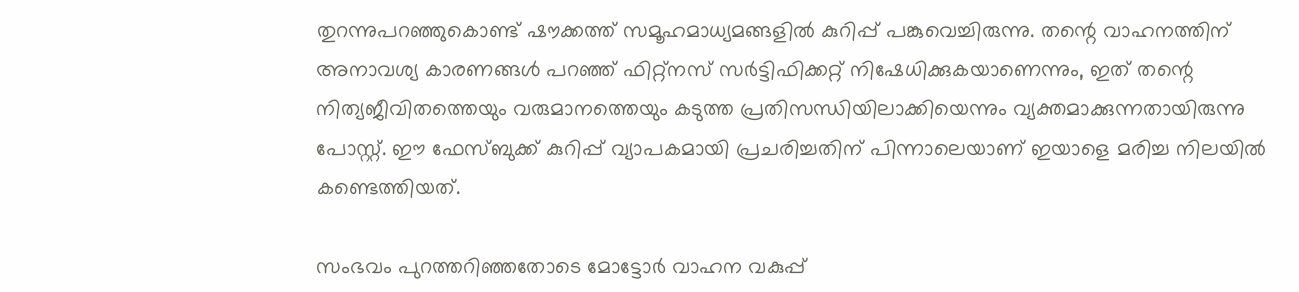തുറന്നുപറഞ്ഞുകൊണ്ട് ഷൗക്കത്ത് സമൂഹമാധ്യമങ്ങളിൽ കുറിപ്പ് പങ്കുവെച്ചിരുന്നു. തന്റെ വാഹനത്തിന് അനാവശ്യ കാരണങ്ങൾ പറഞ്ഞ് ഫിറ്റ്നസ് സർട്ടിഫിക്കറ്റ് നിഷേധിക്കുകയാണെന്നും, ഇത് തന്റെ നിത്യജീവിതത്തെയും വരുമാനത്തെയും കടുത്ത പ്രതിസന്ധിയിലാക്കിയെന്നും വ്യക്തമാക്കുന്നതായിരുന്നു പോസ്റ്റ്. ഈ ഫേസ്ബുക്ക് കുറിപ്പ് വ്യാപകമായി പ്രചരിച്ചതിന് പിന്നാലെയാണ് ഇയാളെ മരിച്ച നിലയിൽ കണ്ടെത്തിയത്.

സംഭവം പുറത്തറിഞ്ഞതോടെ മോട്ടോർ വാഹന വകുപ്പ്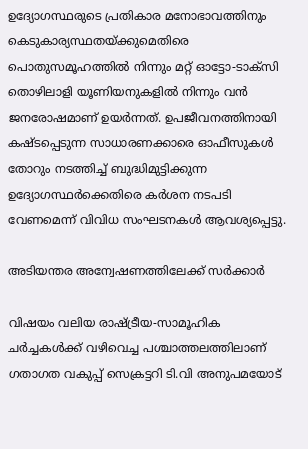ഉദ്യോഗസ്ഥരുടെ പ്രതികാര മനോഭാവത്തിനും കെടുകാര്യസ്ഥതയ്ക്കുമെതിരെ പൊതുസമൂഹത്തിൽ നിന്നും മറ്റ് ഓട്ടോ-ടാക്സി തൊഴിലാളി യൂണിയനുകളിൽ നിന്നും വൻ ജനരോഷമാണ് ഉയർന്നത്. ഉപജീവനത്തിനായി കഷ്ടപ്പെടുന്ന സാധാരണക്കാരെ ഓഫീസുകൾ തോറും നടത്തിച്ച് ബുദ്ധിമുട്ടിക്കുന്ന ഉദ്യോഗസ്ഥർക്കെതിരെ കർശന നടപടി വേണമെന്ന് വിവിധ സംഘടനകൾ ആവശ്യപ്പെട്ടു.

അടിയന്തര അന്വേഷണത്തിലേക്ക് സർക്കാർ

വിഷയം വലിയ രാഷ്ട്രീയ-സാമൂഹിക ചർച്ചകൾക്ക് വഴിവെച്ച പശ്ചാത്തലത്തിലാണ് ഗതാഗത വകുപ്പ് സെക്രട്ടറി ടി.വി അനുപമയോട്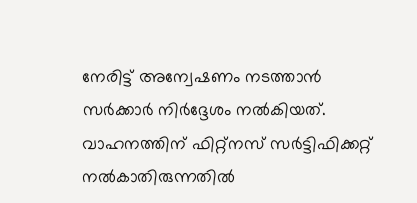നേരിട്ട് അന്വേഷണം നടത്താൻ സർക്കാർ നിർദ്ദേശം നൽകിയത്. വാഹനത്തിന് ഫിറ്റ്നസ് സർട്ടിഫിക്കറ്റ് നൽകാതിരുന്നതിൽ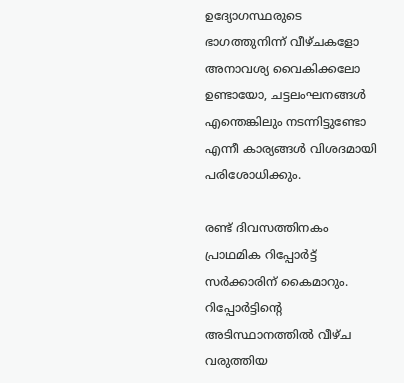ഉദ്യോഗസ്ഥരുടെ ഭാഗത്തുനിന്ന് വീഴ്ചകളോ അനാവശ്യ വൈകിക്കലോ ഉണ്ടായോ, ചട്ടലംഘനങ്ങൾ എന്തെങ്കിലും നടന്നിട്ടുണ്ടോ എന്നീ കാര്യങ്ങൾ വിശദമായി പരിശോധിക്കും.

രണ്ട് ദിവസത്തിനകം പ്രാഥമിക റിപ്പോർട്ട് സർക്കാരിന് കൈമാറും. റിപ്പോർട്ടിന്റെ അടിസ്ഥാനത്തിൽ വീഴ്ച വരുത്തിയ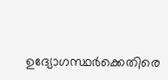ഉദ്യോഗസ്ഥർക്കെതിരെ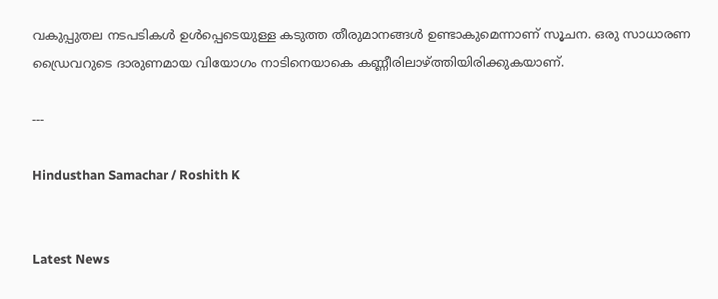വകുപ്പുതല നടപടികൾ ഉൾപ്പെടെയുള്ള കടുത്ത തീരുമാനങ്ങൾ ഉണ്ടാകുമെന്നാണ് സൂചന. ഒരു സാധാരണ ഡ്രൈവറുടെ ദാരുണമായ വിയോഗം നാടിനെയാകെ കണ്ണീരിലാഴ്ത്തിയിരിക്കുകയാണ്.

---

Hindusthan Samachar / Roshith K


Latest News